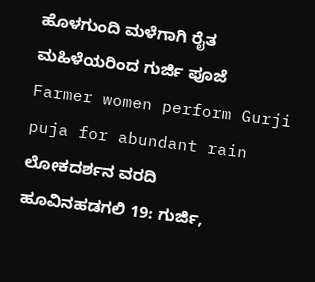ಹೊಳಗುಂದಿ ಮಳೆಗಾಗಿ ರೈತ ಮಹಿಳೆಯರಿಂದ ಗುರ್ಜಿ ಪೂಜೆ
Farmer women perform Gurji puja for abundant rain
ಲೋಕದರ್ಶನ ವರದಿ
ಹೂವಿನಹಡಗಲಿ 19: ಗುರ್ಜಿ,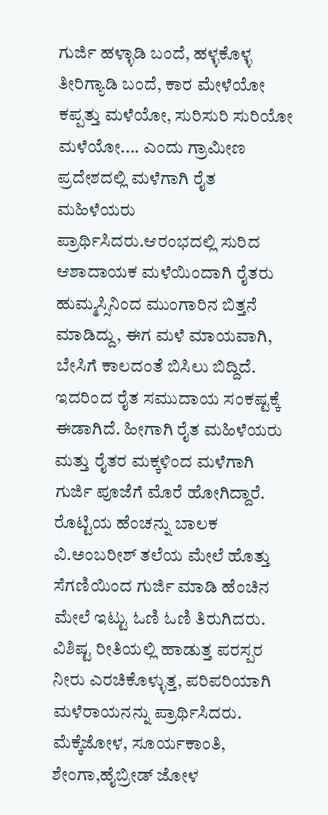ಗುರ್ಜಿ ಹಳ್ಳಾಡಿ ಬಂದೆ, ಹಳ್ಳಕೊಳ್ಳ ತೀರಿಗ್ಯಾಡಿ ಬಂದೆ, ಕಾರ ಮೇಳೆಯೋ ಕಪ್ಪತ್ತು ಮಳೆಯೋ, ಸುರಿಸುರಿ ಸುರಿಯೋ ಮಳೆಯೋ.... ಎಂದು ಗ್ರಾಮೀಣ ಪ್ರದೇಶದಲ್ಲಿ ಮಳೆಗಾಗಿ ರೈತ ಮಹಿಳೆಯರು ಪ್ರಾರ್ಥಿಸಿದರು.ಆರಂಭದಲ್ಲಿ ಸುರಿದ ಆಶಾದಾಯಕ ಮಳೆಯಿಂದಾಗಿ ರೈತರು ಹುಮ್ಮಸ್ಸಿನಿಂದ ಮುಂಗಾರಿನ ಬಿತ್ತನೆ ಮಾಡಿದ್ದು, ಈಗ ಮಳೆ ಮಾಯವಾಗಿ, ಬೇಸಿಗೆ ಕಾಲದಂತೆ ಬಿಸಿಲು ಬಿದ್ದಿದೆ. ಇದರಿಂದ ರೈತ ಸಮುದಾಯ ಸಂಕಷ್ಟಕ್ಕೆ ಈಡಾಗಿದೆ. ಹೀಗಾಗಿ ರೈತ ಮಹಿಳೆಯರು ಮತ್ತು ರೈತರ ಮಕ್ಕಳಿಂದ ಮಳೆಗಾಗಿ ಗುರ್ಜಿ ಪೂಜೆಗೆ ಮೊರೆ ಹೋಗಿದ್ದಾರೆ. ರೊಟ್ಟಿಯ ಹೆಂಚನ್ನು ಬಾಲಕ ವಿ.ಅಂಬರೀಶ್ ತಲೆಯ ಮೇಲೆ ಹೊತ್ತು ಸೆಗಣಿಯಿಂದ ಗುರ್ಜಿ ಮಾಡಿ ಹೆಂಚಿನ ಮೇಲೆ ಇಟ್ಟು ಓಣಿ ಓಣಿ ತಿರುಗಿದರು.
ವಿಶಿಷ್ಟ ರೀತಿಯಲ್ಲಿ ಹಾಡುತ್ತ ಪರಸ್ಪರ ನೀರು ಎರಚಿಕೊಳ್ಳುತ್ತ, ಪರಿಪರಿಯಾಗಿ ಮಳೆರಾಯನನ್ನು ಪ್ರಾರ್ಥಿಸಿದರು. ಮೆಕ್ಕೆಜೋಳ, ಸೂರ್ಯಕಾಂತಿ, ಶೇಂಗಾ,ಹೈಬ್ರೀಡ್ ಜೋಳ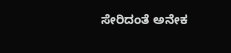ಸೇರಿದಂತೆ ಅನೇಕ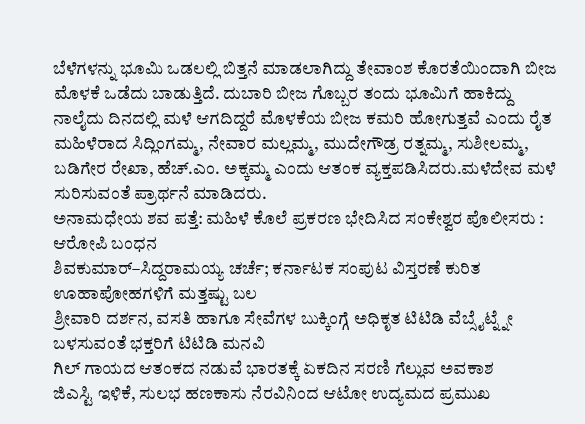ಬೆಳೆಗಳನ್ನು ಭೂಮಿ ಒಡಲಲ್ಲಿ ಬಿತ್ತನೆ ಮಾಡಲಾಗಿದ್ದು ತೇವಾಂಶ ಕೊರತೆಯಿಂದಾಗಿ ಬೀಜ ಮೊಳಕೆ ಒಡೆದು ಬಾಡುತ್ತಿದೆ. ದುಬಾರಿ ಬೀಜ ಗೊಬ್ಬರ ತಂದು ಭೂಮಿಗೆ ಹಾಕಿದ್ದು ನಾಲೈದು ದಿನದಲ್ಲಿ ಮಳೆ ಆಗದಿದ್ದರೆ ಮೊಳಕೆಯ ಬೀಜ ಕಮರಿ ಹೋಗುತ್ತವೆ ಎಂದು ರೈತ ಮಹಿಳೆರಾದ ಸಿದ್ಲಿಂಗಮ್ಮ, ನೇವಾರ ಮಲ್ಲಮ್ಮ, ಮುದೇಗೌಡ್ರ ರತ್ನಮ್ಮ, ಸುಶೀಲಮ್ಮ, ಬಡಿಗೇರ ರೇಖಾ, ಹೆಚ್.ಎಂ. ಅಕ್ಕಮ್ಮ ಎಂದು ಆತಂಕ ವ್ಯಕ್ತಪಡಿಸಿದರು.ಮಳೆದೇವ ಮಳೆ ಸುರಿಸುವಂತೆ ಪ್ರಾರ್ಥನೆ ಮಾಡಿದರು.
ಅನಾಮಧೇಯ ಶವ ಪತ್ತೆ: ಮಹಿಳೆ ಕೊಲೆ ಪ್ರಕರಣ ಭೇದಿಸಿದ ಸಂಕೇಶ್ವರ ಪೊಲೀಸರು : ಆರೋಪಿ ಬಂಧನ
ಶಿವಕುಮಾರ್–ಸಿದ್ದರಾಮಯ್ಯ ಚರ್ಚೆ; ಕರ್ನಾಟಕ ಸಂಪುಟ ವಿಸ್ತರಣೆ ಕುರಿತ ಊಹಾಪೋಹಗಳಿಗೆ ಮತ್ತಷ್ಟು ಬಲ
ಶ್ರೀವಾರಿ ದರ್ಶನ, ವಸತಿ ಹಾಗೂ ಸೇವೆಗಳ ಬುಕ್ಕಿಂಗ್ಗೆ ಅಧಿಕೃತ ಟಿಟಿಡಿ ವೆಬ್ಸೈಟ್ನ್ನೇ ಬಳಸುವಂತೆ ಭಕ್ತರಿಗೆ ಟಿಟಿಡಿ ಮನವಿ
ಗಿಲ್ ಗಾಯದ ಆತಂಕದ ನಡುವೆ ಭಾರತಕ್ಕೆ ಏಕದಿನ ಸರಣಿ ಗೆಲ್ಲುವ ಅವಕಾಶ
ಜಿಎಸ್ಟಿ ಇಳಿಕೆ, ಸುಲಭ ಹಣಕಾಸು ನೆರವಿನಿಂದ ಆಟೋ ಉದ್ಯಮದ ಪ್ರಮುಖ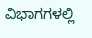ವಿಭಾಗಗಳಲ್ಲಿ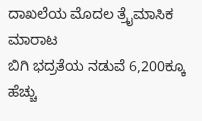ದಾಖಲೆಯ ಮೊದಲ ತ್ರೈಮಾಸಿಕ ಮಾರಾಟ
ಬಿಗಿ ಭದ್ರತೆಯ ನಡುವೆ 6,200ಕ್ಕೂ ಹೆಚ್ಚು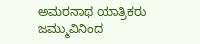ಅಮರನಾಥ ಯಾತ್ರಿಕರು ಜಮ್ಮುವಿನಿಂದ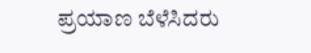ಪ್ರಯಾಣ ಬೆಳೆಸಿದರು